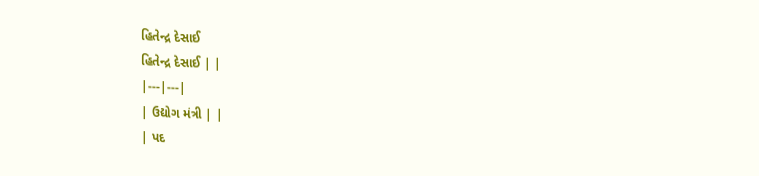હિતેન્દ્ર દેસાઈ
હિતેન્દ્ર દેસાઈ | |
|---|---|
| ઉદ્યોગ મંત્રી | |
| પદ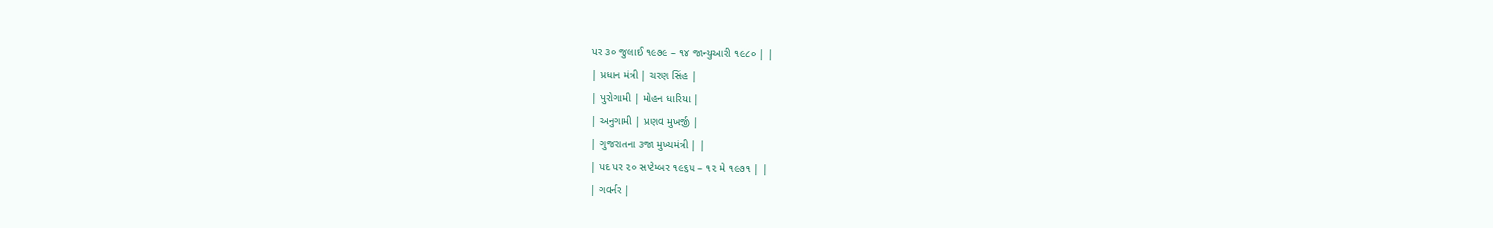પર ૩૦ જુલાઈ ૧૯૭૯ – ૧૪ જાન્યુઆરી ૧૯૮૦ | |
| પ્રધાન મંત્રી | ચરણ સિંહ |
| પુરોગામી | મોહન ધારિયા |
| અનુગામી | પ્રણવ મુખર્જી |
| ગુજરાતના ૩જા મુખ્યમંત્રી | |
| પદ પર ૨૦ સપ્ટેમ્બર ૧૯૬૫ – ૧૨ મે ૧૯૭૧ | |
| ગવર્નર |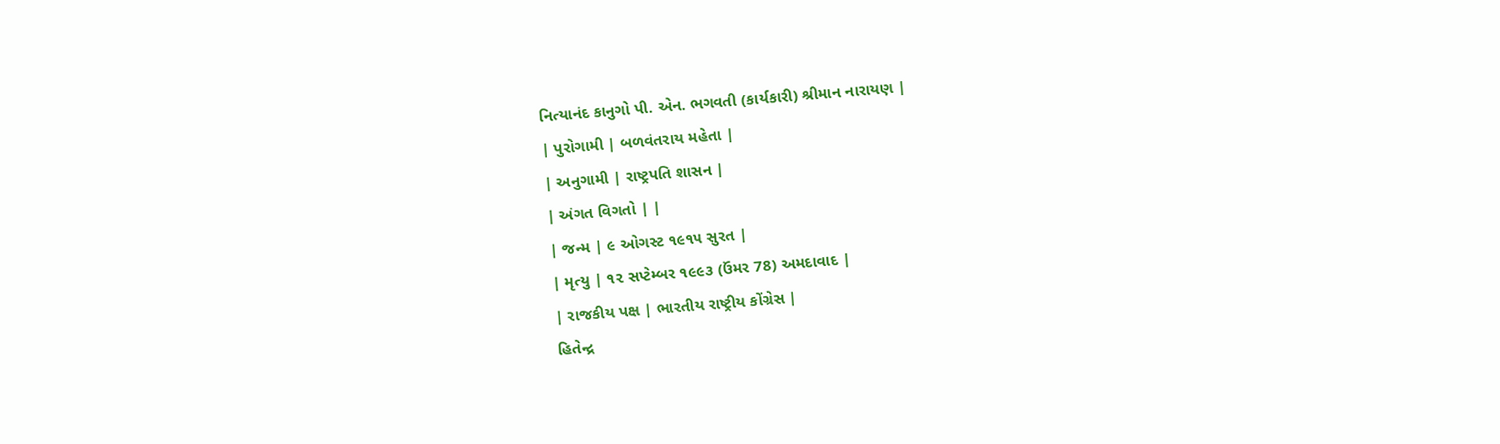નિત્યાનંદ કાનુગો પી. એન. ભગવતી (કાર્યકારી) શ્રીમાન નારાયણ |
| પુરોગામી | બળવંતરાય મહેતા |
| અનુગામી | રાષ્ટ્રપતિ શાસન |
| અંગત વિગતો | |
| જન્મ | ૯ ઓગસ્ટ ૧૯૧૫ સુરત |
| મૃત્યુ | ૧૨ સપ્ટેમ્બર ૧૯૯૩ (ઉંમર 78) અમદાવાદ |
| રાજકીય પક્ષ | ભારતીય રાષ્ટ્રીય કોંગ્રેસ |
હિતેન્દ્ર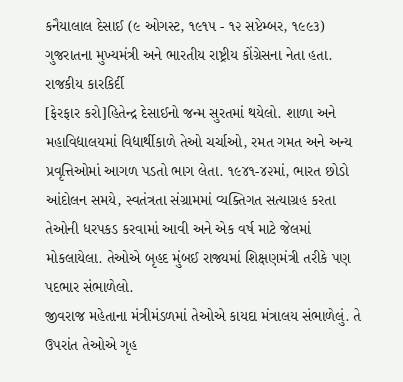કનૈયાલાલ દેસાઈ (૯ ઓગસ્ટ, ૧૯૧૫ - ૧૨ સપ્ટેમ્બર, ૧૯૯૩) ગુજરાતના મુખ્યમંત્રી અને ભારતીય રાષ્ટ્રીય કોંગ્રેસના નેતા હતા.
રાજકીય કારકિર્દી
[ફેરફાર કરો]હિતેન્દ્ર દેસાઈનો જન્મ સુરતમાં થયેલો. શાળા અને મહાવિદ્યાલયમાં વિદ્યાર્થીકાળે તેઓ ચર્ચાઓ, રમત ગમત અને અન્ય પ્રવૃત્તિઓમાં આગળ પડતો ભાગ લેતા. ૧૯૪૧-૪૨માં, ભારત છોડો આંદોલન સમયે, સ્વતંત્રતા સંગ્રામમાં વ્યક્તિગત સત્યાગ્રહ કરતા તેઓની ધરપકડ કરવામાં આવી અને એક વર્ષ માટે જેલમાં મોકલાયેલા. તેઓએ બૃહદ મુંબઈ રાજ્યમાં શિક્ષણમંત્રી તરીકે પણ પદભાર સંભાળેલો.
જીવરાજ મહેતાના મંત્રીમંડળમાં તેઓએ કાયદા મંત્રાલય સંભાળેલું. તે ઉપરાંત તેઓએ ગૃહ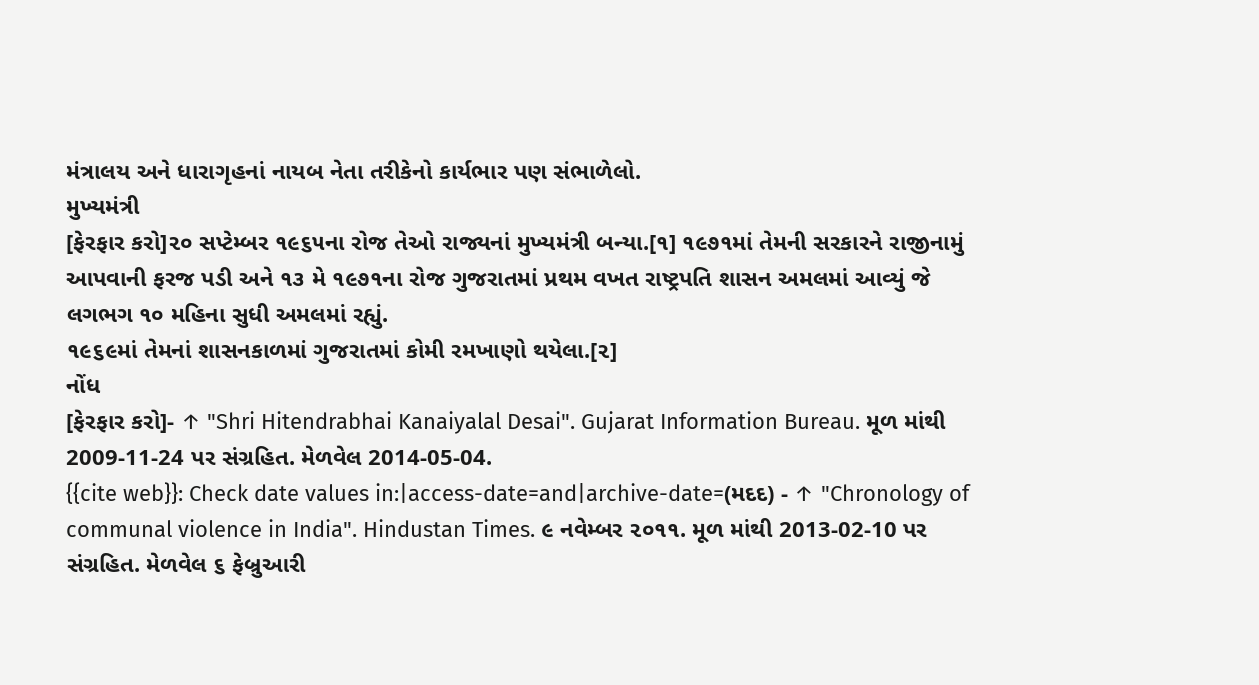મંત્રાલય અને ધારાગૃહનાં નાયબ નેતા તરીકેનો કાર્યભાર પણ સંભાળેલો.
મુખ્યમંત્રી
[ફેરફાર કરો]૨૦ સપ્ટેમ્બર ૧૯૬૫ના રોજ તેઓ રાજ્યનાં મુખ્યમંત્રી બન્યા.[૧] ૧૯૭૧માં તેમની સરકારને રાજીનામું આપવાની ફરજ પડી અને ૧૩ મે ૧૯૭૧ના રોજ ગુજરાતમાં પ્રથમ વખત રાષ્ટ્રપતિ શાસન અમલમાં આવ્યું જે લગભગ ૧૦ મહિના સુધી અમલમાં રહ્યું.
૧૯૬૯માં તેમનાં શાસનકાળમાં ગુજરાતમાં કોમી રમખાણો થયેલા.[૨]
નોંધ
[ફેરફાર કરો]- ↑ "Shri Hitendrabhai Kanaiyalal Desai". Gujarat Information Bureau. મૂળ માંથી 2009-11-24 પર સંગ્રહિત. મેળવેલ 2014-05-04.
{{cite web}}: Check date values in:|access-date=and|archive-date=(મદદ) - ↑ "Chronology of communal violence in India". Hindustan Times. ૯ નવેમ્બર ૨૦૧૧. મૂળ માંથી 2013-02-10 પર સંગ્રહિત. મેળવેલ ૬ ફેબ્રુઆરી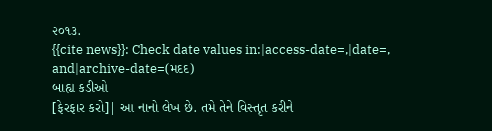૨૦૧૩.
{{cite news}}: Check date values in:|access-date=,|date=, and|archive-date=(મદદ)
બાહ્ય કડીઓ
[ફેરફાર કરો]| આ નાનો લેખ છે. તમે તેને વિસ્તૃત કરીને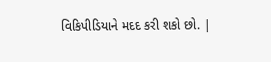વિકિપીડિયાને મદદ કરી શકો છો. |